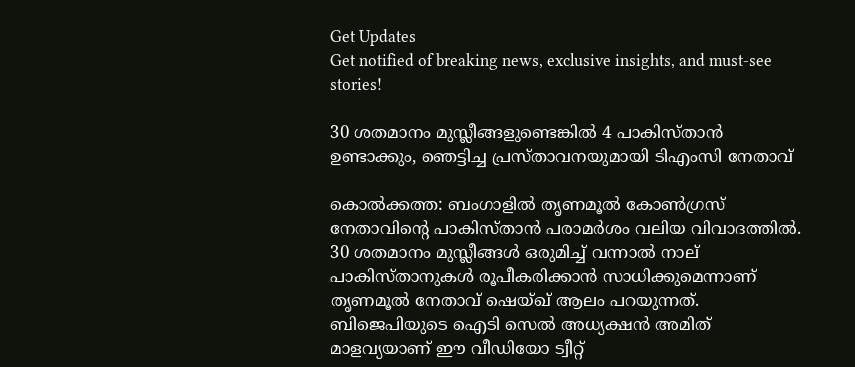Get Updates
Get notified of breaking news, exclusive insights, and must-see stories!

30 ശതമാനം മുസ്ലീങ്ങളുണ്ടെങ്കില്‍ 4 പാകിസ്താന്‍ ഉണ്ടാക്കും, ഞെട്ടിച്ച പ്രസ്താവനയുമായി ടിഎംസി നേതാവ്

കൊല്‍ക്കത്ത: ബംഗാളില്‍ തൃണമൂല്‍ കോണ്‍ഗ്രസ് നേതാവിന്റെ പാകിസ്താന്‍ പരാമര്‍ശം വലിയ വിവാദത്തില്‍. 30 ശതമാനം മുസ്ലീങ്ങള്‍ ഒരുമിച്ച് വന്നാല്‍ നാല് പാകിസ്താനുകള്‍ രൂപീകരിക്കാന്‍ സാധിക്കുമെന്നാണ് തൃണമൂല്‍ നേതാവ് ഷെയ്ഖ് ആലം പറയുന്നത്. ബിജെപിയുടെ ഐടി സെല്‍ അധ്യക്ഷന്‍ അമിത് മാളവ്യയാണ് ഈ വീഡിയോ ട്വീറ്റ്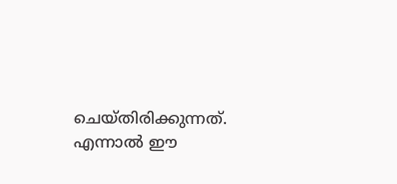ചെയ്തിരിക്കുന്നത്. എന്നാല്‍ ഈ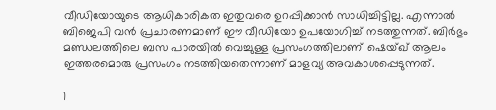വീഡിയോയുടെ ആധികാരികത ഇതുവരെ ഉറപ്പിക്കാന്‍ സാധിച്ചിട്ടില്ല. എന്നാല്‍ ബിജെപി വന്‍ പ്രചാരണമാണ് ഈ വീഡിയോ ഉപയോഗിച്ച് നടത്തുന്നത്. ബിര്‍ഭും മണ്ഡലത്തിലെ ബസ പാരയില്‍ വെച്ചുള്ള പ്രസംഗത്തിലാണ് ഷെയ്ഖ് ആലം ഇത്തരമൊരു പ്രസംഗം നടത്തിയതെന്നാണ് മാളവ്യ അവകാശപ്പെടുന്നത്.

1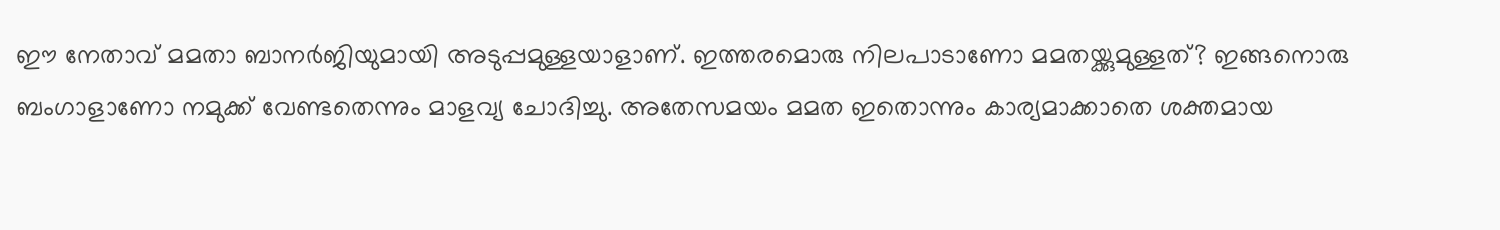ഈ നേതാവ് മമതാ ബാനര്‍ജിയുമായി അടുപ്പമുള്ളയാളാണ്. ഇത്തരമൊരു നിലപാടാണോ മമതയ്ക്കുമുള്ളത്? ഇങ്ങനൊരു ബംഗാളാണോ നമുക്ക് വേണ്ടതെന്നും മാളവ്യ ചോദിച്ചു. അതേസമയം മമത ഇതൊന്നും കാര്യമാക്കാതെ ശക്തമായ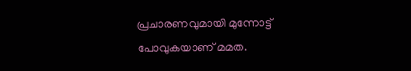പ്രചാരണവുമായി മുന്നോട്ട് പോവുകയാണ് മമത.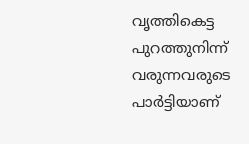വൃത്തികെട്ട പുറത്തുനിന്ന് വരുന്നവരുടെ പാര്‍ട്ടിയാണ്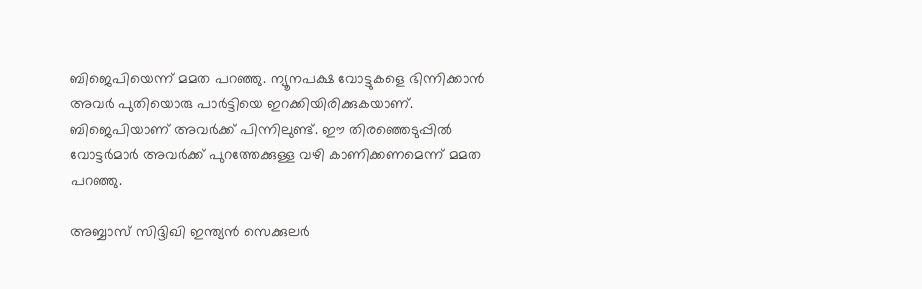ബിജെപിയെന്ന് മമത പറഞ്ഞു. ന്യൂനപക്ഷ വോട്ടുകളെ ഭിന്നിക്കാന്‍ അവര്‍ പുതിയൊരു പാര്‍ട്ടിയെ ഇറക്കിയിരിക്കുകയാണ്. ബിജെപിയാണ് അവര്‍ക്ക് പിന്നിലുണ്ട്. ഈ തിരഞ്ഞെടുപ്പില്‍ വോട്ടര്‍മാര്‍ അവര്‍ക്ക് പുറത്തേക്കുള്ള വഴി കാണിക്കണമെന്ന് മമത പറഞ്ഞു.

അബ്ബാസ് സിദ്ദിഖി ഇന്ത്യന്‍ സെക്കുലര്‍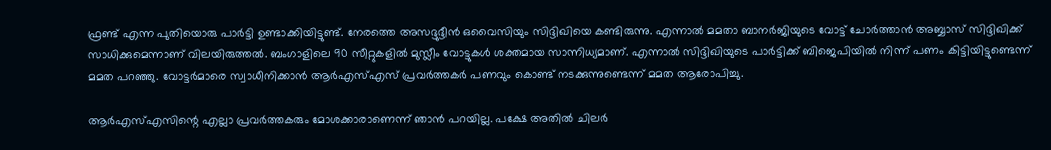ഫ്രണ്ട് എന്ന പുതിയൊരു പാര്‍ട്ടി ഉണ്ടാക്കിയിട്ടുണ്ട്. നേരത്തെ അസദ്ദുദ്ദീന്‍ ഒവൈസിയും സിദ്ദിഖിയെ കണ്ടിരുന്നു. എന്നാല്‍ മമതാ ബാനര്‍ജിയുടെ വോട്ട് ചോര്‍ത്താന്‍ അബ്ബാസ് സിദ്ദിഖിക്ക് സാധിക്കുമെന്നാണ് വിലയിരുത്തല്‍. ബംഗാളിലെ 90 സീറ്റുകളില്‍ മുസ്ലീം വോട്ടുകള്‍ ശക്തമായ സാന്നിധ്യമാണ്. എന്നാല്‍ സിദ്ദിഖിയുടെ പാര്‍ട്ടിക്ക് ബിജെപിയില്‍ നിന്ന് പണം കിട്ടിയിട്ടുണ്ടെന്ന് മമത പറഞ്ഞു. വോട്ടര്‍മാരെ സ്വാധീനിക്കാന്‍ ആര്‍എസ്എസ് പ്രവര്‍ത്തകര്‍ പണവും കൊണ്ട് നടക്കുന്നുണ്ടെന്ന് മമത ആരോപിച്ചു.

ആര്‍എസ്എസിന്റെ എല്ലാ പ്രവര്‍ത്തകരും മോശക്കാരാണെന്ന് ഞാന്‍ പറയില്ല. പക്ഷേ അതില്‍ ചിലര്‍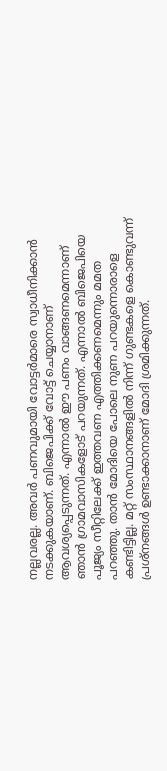നല്ലവരല്ല. അവര്‍ പണവുമായി വോട്ടര്‍മാരെ സ്വാധീനിക്കാന്‍ നടക്കുകയാണ്. ബിജെപിക്ക് വോട്ട് ചെയ്യാനാണ് ആവശ്യപ്പെടുന്നത്. എന്നാല്‍ ഈ പണം വാങ്ങണമെന്നാണ് ഞാന്‍ ഗ്രാമവാസികളോട് പറയുന്നത്. എന്നാല്‍ ബിജെപിയെ പൂജ്യം സീറ്റിലേക്ക് ഇത്തവണ എത്തിക്കണമെന്നും മമത പറഞ്ഞു. താന്‍ മോദിയെ പോലെ നുണ പറയുന്നൊരാളെ കണ്ടിട്ടില്ല. മറ്റ് സംസ്ഥാനങ്ങളില്‍ നിന്ന് ഗുണ്ടകളെ കൊണ്ടുവന്ന് പ്രശ്‌നങ്ങള്‍ ഉണ്ടാക്കാനാണ് മോദി ശ്രമിക്കുന്നത്.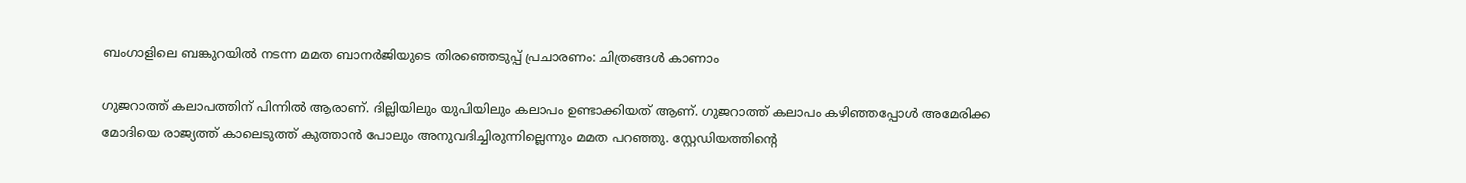ബംഗാളിലെ ബങ്കുറയില്‍ നടന്ന മമത ബാനര്‍ജിയുടെ തിരഞ്ഞെടുപ്പ് പ്രചാരണം: ചിത്രങ്ങള്‍ കാണാം

ഗുജറാത്ത് കലാപത്തിന് പിന്നില്‍ ആരാണ്. ദില്ലിയിലും യുപിയിലും കലാപം ഉണ്ടാക്കിയത് ആണ്. ഗുജറാത്ത് കലാപം കഴിഞ്ഞപ്പോള്‍ അമേരിക്ക മോദിയെ രാജ്യത്ത് കാലെടുത്ത് കുത്താന്‍ പോലും അനുവദിച്ചിരുന്നില്ലെന്നും മമത പറഞ്ഞു. സ്റ്റേഡിയത്തിന്റെ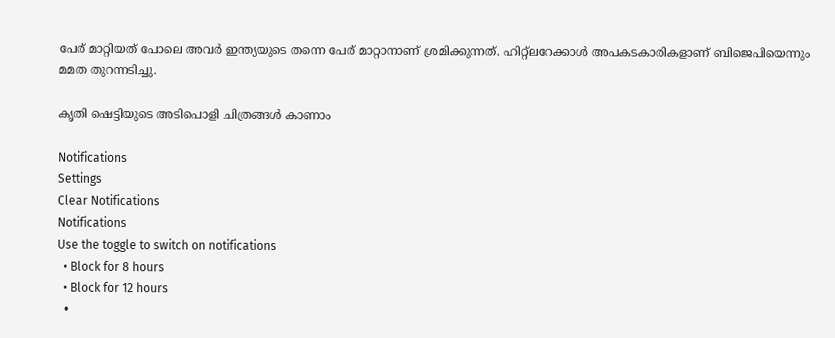പേര് മാറ്റിയത് പോലെ അവര്‍ ഇന്ത്യയുടെ തന്നെ പേര് മാറ്റാനാണ് ശ്രമിക്കുന്നത്. ഹിറ്റ്‌ലറേക്കാള്‍ അപകടകാരികളാണ് ബിജെപിയെന്നും മമത തുറന്നടിച്ചു.

കൃതി ഷെട്ടിയുടെ അടിപൊളി ചിത്രങ്ങള്‍ കാണാം

Notifications
Settings
Clear Notifications
Notifications
Use the toggle to switch on notifications
  • Block for 8 hours
  • Block for 12 hours
  •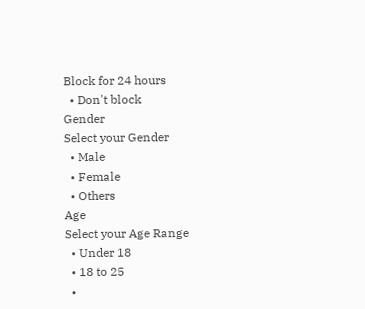Block for 24 hours
  • Don't block
Gender
Select your Gender
  • Male
  • Female
  • Others
Age
Select your Age Range
  • Under 18
  • 18 to 25
  •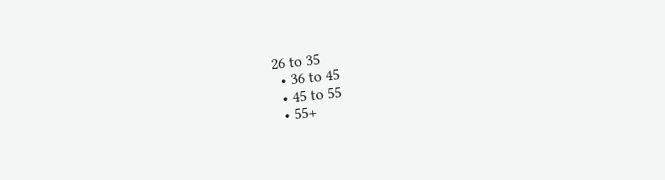26 to 35
  • 36 to 45
  • 45 to 55
  • 55+